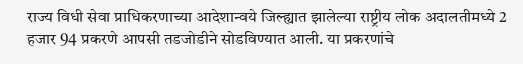राज्य विधी सेवा प्राधिकरणाच्या आदेशान्वये जिल्ह्यात झालेल्या राष्ट्रीय लोक अदालतीमध्ये 2 हजार 94 प्रकरणे आपसी तडजोडीने सोडविण्यात आली. या प्रकरणांचे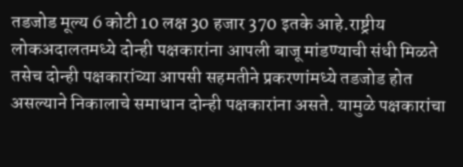तडजोड मूल्य 6 कोटी 10 लक्ष 30 हजार 370 इतके आहे.राष्ट्रीय लोकअदालतमध्ये दोन्ही पक्षकारांना आपली बाजू मांडण्याची संधी मिळते तसेच दोन्ही पक्षकारांच्या आपसी सहमतीने प्रकरणांमध्ये तडजोड होत असल्याने निकालाचे समाधान दोन्ही पक्षकारांना असते. यामुळे पक्षकारांचा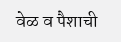वेळ व पैशाची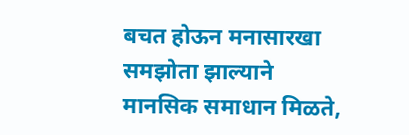बचत होऊन मनासारखा समझोता झाल्याने मानसिक समाधान मिळते,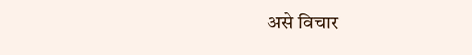असे विचार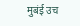मुबंई उच